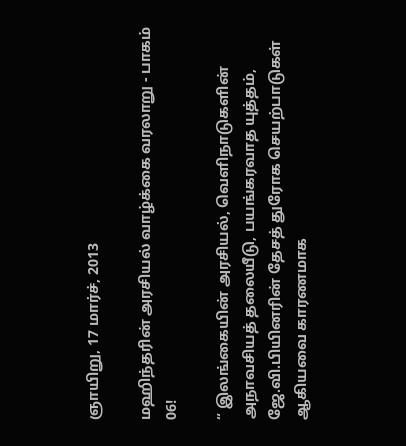ஞாயிறு, 17 மார்ச், 2013

மஹிந்தரின் அரசியல் வாழ்க்கை வரலாறு - பாகம் 06!

“ இலங்கையின் அரசியல், வெளிநாடுகளின் அநாவசியத் தலையீடு, பயங்கரவாத யுத்தம், ஜே.வி.பியினரின் தேசத் துரோக செயற்பாடுகள் ஆகியவை காரணமாக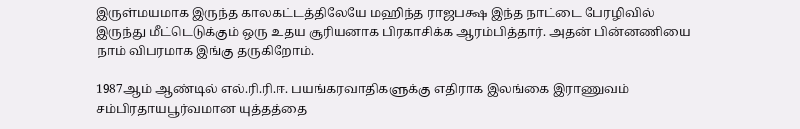இருள்மயமாக இருந்த காலகட்டத்திலேயே மஹிந்த ராஜபக்ஷ இந்த நாட்டை பேரழிவில் இருந்து மீட்டெடுக்கும் ஒரு உதய சூரியனாக பிரகாசிக்க ஆரம்பித்தார். அதன் பின்னணியை நாம் விபரமாக இங்கு தருகிறோம்.

1987ஆம் ஆண்டில் எல்.ரி.ரி.ஈ. பயங்கரவாதிகளுக்கு எதிராக இலங்கை இராணுவம் சம்பிரதாயபூர்வமான யுத்தத்தை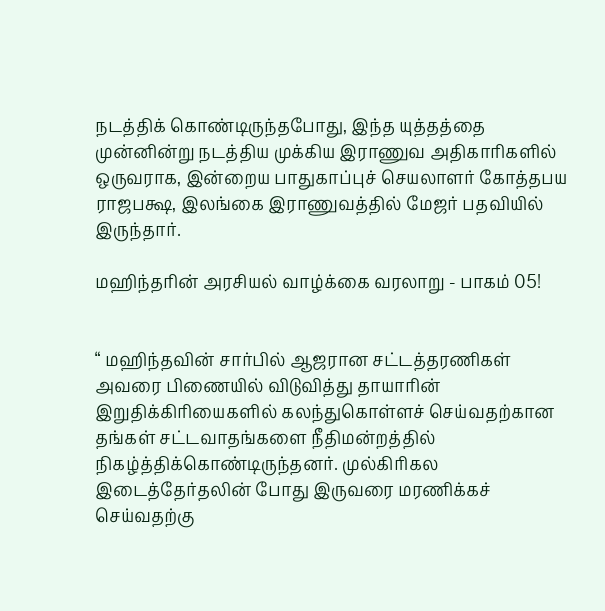நடத்திக் கொண்டிருந்தபோது, இந்த யுத்தத்தை முன்னின்று நடத்திய முக்கிய இராணுவ அதிகாரிகளில் ஒருவராக, இன்றைய பாதுகாப்புச் செயலாளர் கோத்தபய ராஜபக்ஷ, இலங்கை இராணுவத்தில் மேஜர் பதவியில் இருந்தார்.

மஹிந்தரின் அரசியல் வாழ்க்கை வரலாறு - பாகம் 05!


“ மஹிந்தவின் சார்பில் ஆஜரான சட்டத்தரணிகள் அவரை பிணையில் விடுவித்து தாயாரின் இறுதிக்கிரியைகளில் கலந்துகொள்ளச் செய்வதற்கான தங்கள் சட்டவாதங்களை நீதிமன்றத்தில் நிகழ்த்திக்கொண்டிருந்தனர். முல்கிரிகல இடைத்தேர்தலின் போது இருவரை மரணிக்கச் செய்வதற்கு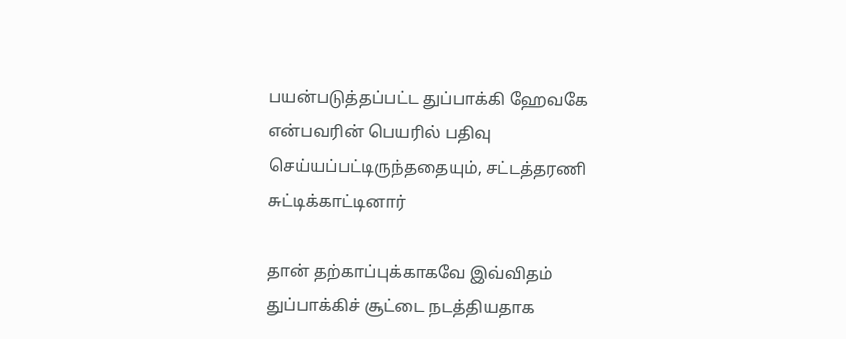பயன்படுத்தப்பட்ட துப்பாக்கி ஹேவகே என்பவரின் பெயரில் பதிவு செய்யப்பட்டிருந்ததையும், சட்டத்தரணி சுட்டிக்காட்டினார்

தான் தற்காப்புக்காகவே இவ்விதம் துப்பாக்கிச் சூட்டை நடத்தியதாக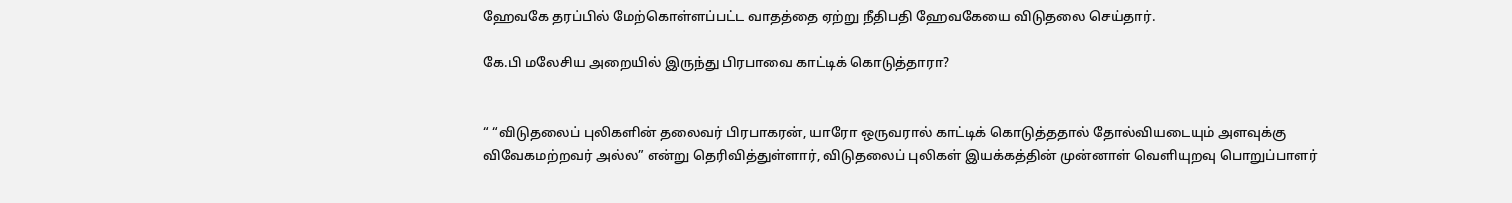ஹேவகே தரப்பில் மேற்கொள்ளப்பட்ட வாதத்தை ஏற்று நீதிபதி ஹேவகேயை விடுதலை செய்தார்.

கே.பி மலேசிய அறையில் இருந்து பிரபாவை காட்டிக் கொடுத்தாரா?


“ “விடுதலைப் புலிகளின் தலைவர் பிரபாகரன், யாரோ ஒருவரால் காட்டிக் கொடுத்ததால் தோல்வியடையும் அளவுக்கு விவேகமற்றவர் அல்ல” என்று தெரிவித்துள்ளார், விடுதலைப் புலிகள் இயக்கத்தின் முன்னாள் வெளியுறவு பொறுப்பாளர்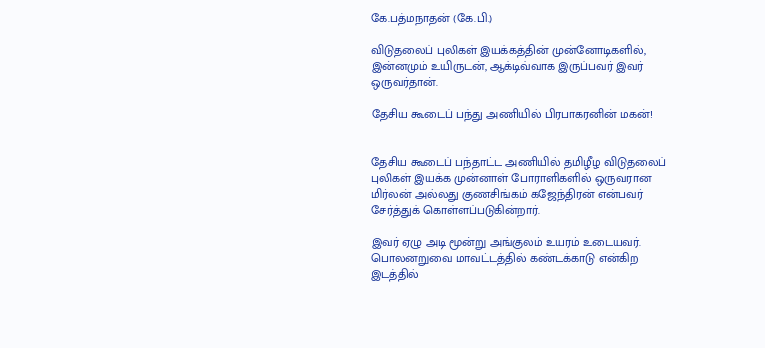கே.பத்மநாதன் (கே.பி.)

விடுதலைப் புலிகள் இயக்கத்தின் முன்னோடிகளில், இன்னமும் உயிருடன், ஆக்டிவ்வாக இருப்பவர் இவர் ஒருவர்தான்.

தேசிய கூடைப் பந்து அணியில் பிரபாகரனின் மகன்!


தேசிய கூடைப் பந்தாட்ட அணியில் தமிழீழ விடுதலைப் புலிகள் இயக்க முன்னாள் போராளிகளில் ஒருவரான மிர்லன் அல்லது குணசிங்கம் கஜேந்திரன் என்பவர் சேர்த்துக் கொள்ளப்படுகின்றார்.

இவர் ஏழு அடி மூன்று அங்குலம் உயரம் உடையவர். பொலனறுவை மாவட்டத்தில் கண்டக்காடு என்கிற இடத்தில்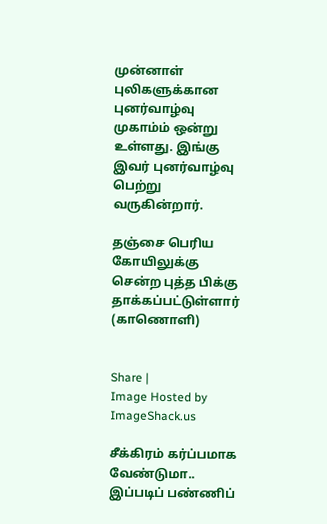முன்னாள் புலிகளுக்கான புனர்வாழ்வு முகாம்ம் ஒன்று உள்ளது. இங்கு இவர் புனர்வாழ்வு பெற்று வருகின்றார்.

தஞ்சை பெரிய கோயிலுக்கு சென்ற புத்த பிக்கு தாக்கப்பட்டுள்ளார் (காணொளி)


Share |
Image Hosted by ImageShack.us

சீக்கிரம் கர்ப்பமாக வேண்டுமா.. இப்படிப் பண்ணிப்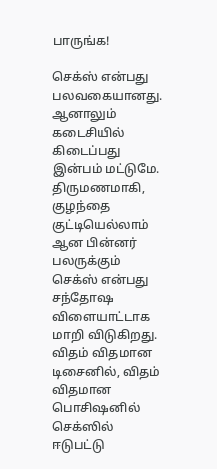பாருங்க!

செக்ஸ் என்பது பலவகையானது. ஆனாலும் கடைசியில் கிடைப்பது இன்பம் மட்டுமே. திருமணமாகி, குழந்தை குட்டியெல்லாம் ஆன பின்னர் பலருக்கும் செக்ஸ் என்பது சந்தோஷ விளையாட்டாக மாறி விடுகிறது. விதம் விதமான டிசைனில், விதம் விதமான பொசிஷனில் செக்ஸில் ஈடுபட்டு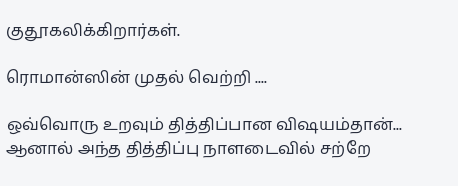குதூகலிக்கிறார்கள்.

ரொமான்ஸின் முதல் வெற்றி ....

ஒவ்வொரு உறவும் தித்திப்பான விஷயம்தான்... ஆனால் அந்த தித்திப்பு நாளடைவில் சற்றே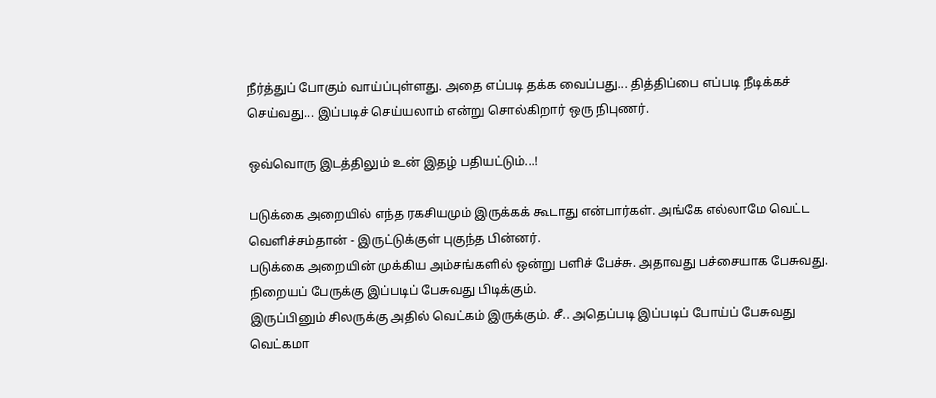நீர்த்துப் போகும் வாய்ப்புள்ளது. அதை எப்படி தக்க வைப்பது... தித்திப்பை எப்படி நீடிக்கச் செய்வது... இப்படிச் செய்யலாம் என்று சொல்கிறார் ஒரு நிபுணர்.

ஒவ்வொரு இடத்திலும் உன் இதழ் பதியட்டும்...!

படுக்கை அறையில் எந்த ரகசியமும் இருக்கக் கூடாது என்பார்கள். அங்கே எல்லாமே வெட்ட வெளிச்சம்தான் - இருட்டுக்குள் புகுந்த பின்னர்.
படுக்கை அறையின் முக்கிய அம்சங்களில் ஒன்று பளிச் பேச்சு. அதாவது பச்சையாக பேசுவது. நிறையப் பேருக்கு இப்படிப் பேசுவது பிடிக்கும்.
இருப்பினும் சிலருக்கு அதில் வெட்கம் இருக்கும். சீ.. அதெப்படி இப்படிப் போய்ப் பேசுவது வெட்கமா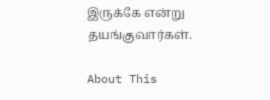இருக்கே என்று தயங்குவார்கள்.

About This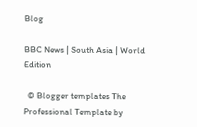Blog

BBC News | South Asia | World Edition

  © Blogger templates The Professional Template by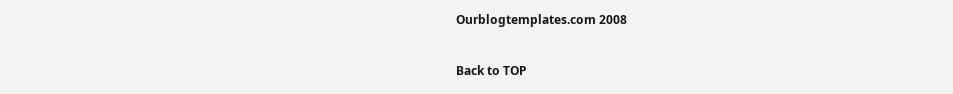Ourblogtemplates.com 2008

Back to TOP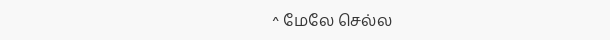^ மேலே செல்ல